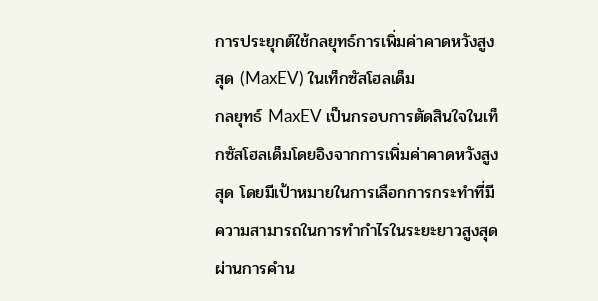การประยุกต์ใช้กลยุทธ์การเพิ่มค่าคาดหวังสูงสุด (MaxEV) ในเท็กซัสโฮลเด็ม
กลยุทธ์ MaxEV เป็นกรอบการตัดสินใจในเท็กซัสโฮลเด็มโดยอิงจากการเพิ่มค่าคาดหวังสูงสุด โดยมีเป้าหมายในการเลือกการกระทำที่มีความสามารถในการทำกำไรในระยะยาวสูงสุดผ่านการคำน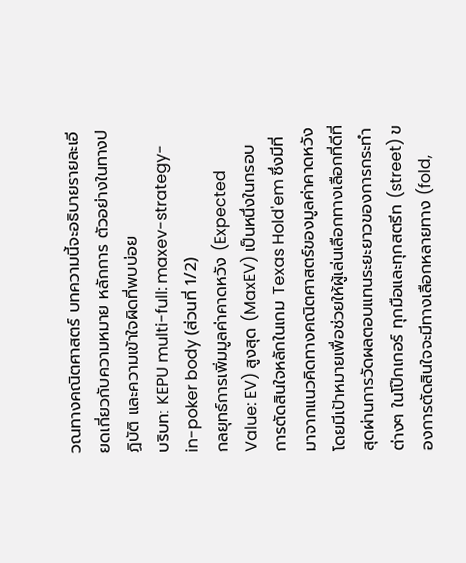วณทางคณิตศาสตร์ บทความนี้จะอธิบายรายละเอียดเกี่ยวกับความหมาย หลักการ ตัวอย่างในทางปฏิบัติ และความเข้าใจผิดที่พบบ่อย
บริบท: KEPU multi-full: maxev-strategy-in-poker body (ส่วนที่ 1/2)
กลยุทธ์การเพิ่มมูลค่าคาดหวัง (Expected Value: EV) สูงสุด (MaxEV) เป็นหนึ่งในกรอบการตัดสินใจหลักในเกม Texas Hold'em ซึ่งมีที่มาจากแนวคิดทางคณิตศาสตร์ของมูลค่าคาดหวัง โดยมีเป้าหมายเพื่อช่วยให้ผู้เล่นเลือกทางเลือกที่ดีที่สุดผ่านการวัดผลตอบแทนระยะยาวของการกระทำต่างๆ ในโป๊กเกอร์ ทุกมือและทุกสตรีท (street) ของการตัดสินใจจะมีทางเลือกหลายทาง (fold,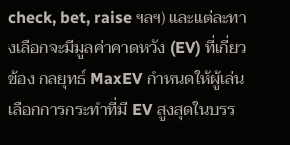check, bet, raise ฯลฯ) และแต่ละทางเลือกจะมีมูลค่าคาดหวัง (EV) ที่เกี่ยวข้อง กลยุทธ์ MaxEV กำหนดให้ผู้เล่นเลือกการกระทำที่มี EV สูงสุดในบรร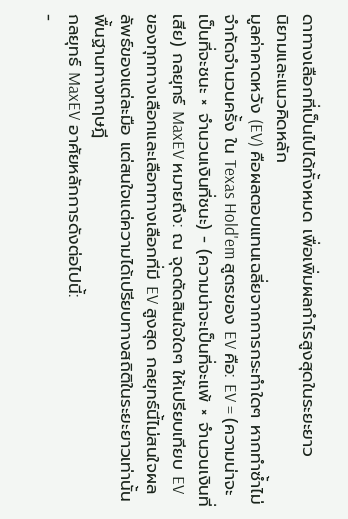ดาทางเลือกที่เป็นไปได้ทั้งหมด เพื่อเพิ่มผลกำไรสูงสุดในระยะยาว
นิยามและแนวคิดหลัก
มูลค่าคาดหวัง (EV) คือผลตอบแทนเฉลี่ยจากการกระทำใดๆ หากทำซ้ำไม่จำกัดจำนวนครั้ง ใน Texas Hold'em สูตรของ EV คือ: EV = (ความน่าจะเป็นที่จะชนะ × จำนวนเงินที่ชนะ) - (ความน่าจะเป็นที่จะแพ้ × จำนวนเงินที่เสีย) กลยุทธ์ MaxEV หมายถึง: ณ จุดตัดสินใจใดๆ ให้เปรียบเทียบ EV ของทุกทางเลือกและเลือกทางเลือกที่มี EV สูงสุด กลยุทธ์นี้ไม่สนใจผลลัพธ์ของแต่ละมือ แต่สนใจแต่ความได้เปรียบทางสถิติในระยะยาวเท่านั้น
พื้นฐานทางทฤษฎี
กลยุทธ์ MaxEV อาศัยหลักการดังต่อไปนี้:
-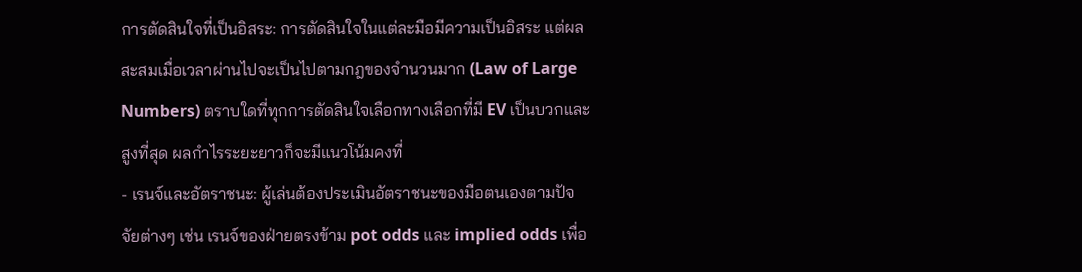การตัดสินใจที่เป็นอิสระ: การตัดสินใจในแต่ละมือมีความเป็นอิสระ แต่ผลสะสมเมื่อเวลาผ่านไปจะเป็นไปตามกฎของจำนวนมาก (Law of Large Numbers) ตราบใดที่ทุกการตัดสินใจเลือกทางเลือกที่มี EV เป็นบวกและสูงที่สุด ผลกำไรระยะยาวก็จะมีแนวโน้มคงที่
- เรนจ์และอัตราชนะ: ผู้เล่นต้องประเมินอัตราชนะของมือตนเองตามปัจจัยต่างๆ เช่น เรนจ์ของฝ่ายตรงข้าม pot odds และ implied odds เพื่อ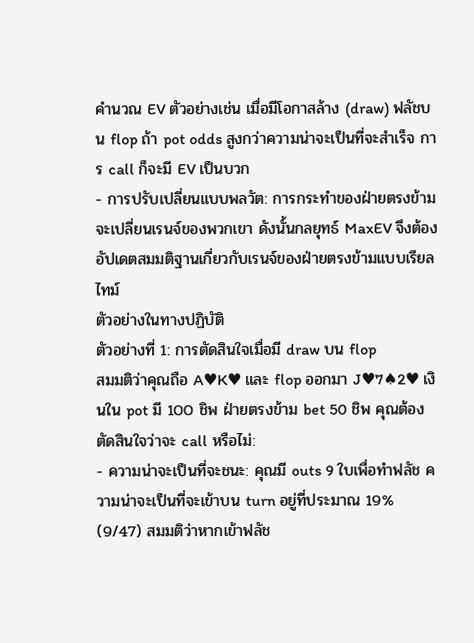คำนวณ EV ตัวอย่างเช่น เมื่อมีโอกาสล้าง (draw) ฟลัชบน flop ถ้า pot odds สูงกว่าความน่าจะเป็นที่จะสำเร็จ การ call ก็จะมี EV เป็นบวก
- การปรับเปลี่ยนแบบพลวัต: การกระทำของฝ่ายตรงข้ามจะเปลี่ยนเรนจ์ของพวกเขา ดังนั้นกลยุทธ์ MaxEV จึงต้องอัปเดตสมมติฐานเกี่ยวกับเรนจ์ของฝ่ายตรงข้ามแบบเรียลไทม์
ตัวอย่างในทางปฏิบัติ
ตัวอย่างที่ 1: การตัดสินใจเมื่อมี draw บน flop
สมมติว่าคุณถือ A♥K♥ และ flop ออกมา J♥7♠2♥ เงินใน pot มี 100 ชิพ ฝ่ายตรงข้าม bet 50 ชิพ คุณต้องตัดสินใจว่าจะ call หรือไม่:
- ความน่าจะเป็นที่จะชนะ: คุณมี outs 9 ใบเพื่อทำฟลัช ความน่าจะเป็นที่จะเข้าบน turn อยู่ที่ประมาณ 19% (9/47) สมมติว่าหากเข้าฟลัช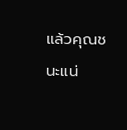แล้วคุณชนะแน่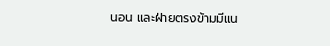นอน และฝ่ายตรงข้ามมีแน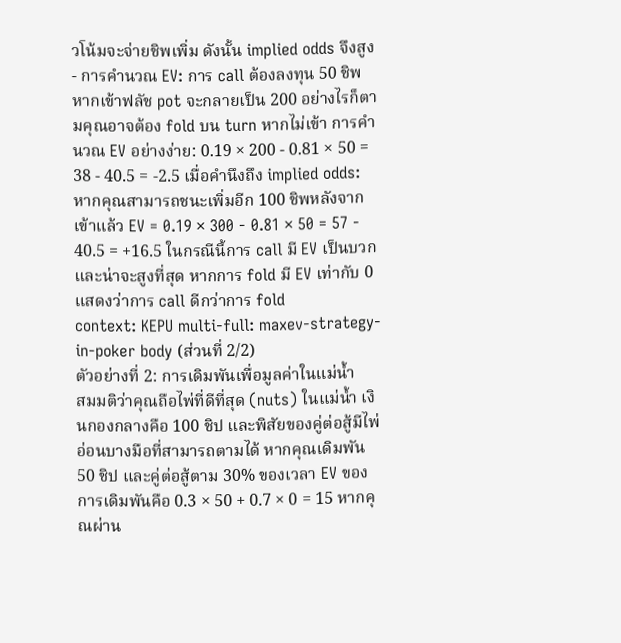วโน้มจะจ่ายชิพเพิ่ม ดังนั้น implied odds จึงสูง
- การคำนวณ EV: การ call ต้องลงทุน 50 ชิพ หากเข้าฟลัช pot จะกลายเป็น 200 อย่างไรก็ตามคุณอาจต้อง fold บน turn หากไม่เข้า การคำนวณ EV อย่างง่าย: 0.19 × 200 - 0.81 × 50 = 38 - 40.5 = -2.5 เมื่อคำนึงถึง implied odds: หากคุณสามารถชนะเพิ่มอีก 100 ชิพหลังจากเข้าแล้ว EV = 0.19 × 300 - 0.81 × 50 = 57 - 40.5 = +16.5 ในกรณีนี้การ call มี EV เป็นบวกและน่าจะสูงที่สุด หากการ fold มี EV เท่ากับ 0 แสดงว่าการ call ดีกว่าการ fold
context: KEPU multi-full: maxev-strategy-in-poker body (ส่วนที่ 2/2)
ตัวอย่างที่ 2: การเดิมพันเพื่อมูลค่าในแม่น้ำ
สมมติว่าคุณถือไพ่ที่ดีที่สุด (nuts) ในแม่น้ำ เงินกองกลางคือ 100 ชิป และพิสัยของคู่ต่อสู้มีไพ่อ่อนบางมือที่สามารถตามได้ หากคุณเดิมพัน 50 ชิป และคู่ต่อสู้ตาม 30% ของเวลา EV ของการเดิมพันคือ 0.3 × 50 + 0.7 × 0 = 15 หากคุณผ่าน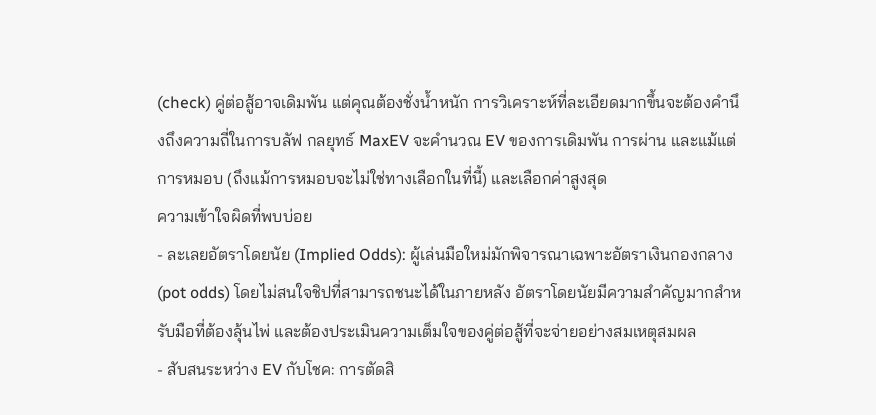(check) คู่ต่อสู้อาจเดิมพัน แต่คุณต้องชั่งน้ำหนัก การวิเคราะห์ที่ละเอียดมากขึ้นจะต้องคำนึงถึงความถี่ในการบลัฟ กลยุทธ์ MaxEV จะคำนวณ EV ของการเดิมพัน การผ่าน และแม้แต่การหมอบ (ถึงแม้การหมอบจะไม่ใช่ทางเลือกในที่นี้) และเลือกค่าสูงสุด
ความเข้าใจผิดที่พบบ่อย
- ละเลยอัตราโดยนัย (Implied Odds): ผู้เล่นมือใหม่มักพิจารณาเฉพาะอัตราเงินกองกลาง (pot odds) โดยไม่สนใจชิปที่สามารถชนะได้ในภายหลัง อัตราโดยนัยมีความสำคัญมากสำหรับมือที่ต้องลุ้นไพ่ และต้องประเมินความเต็มใจของคู่ต่อสู้ที่จะจ่ายอย่างสมเหตุสมผล
- สับสนระหว่าง EV กับโชค: การตัดสิ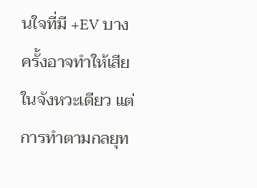นใจที่มี +EV บางครั้งอาจทำให้เสียในจังหวะเดียว แต่การทำตามกลยุท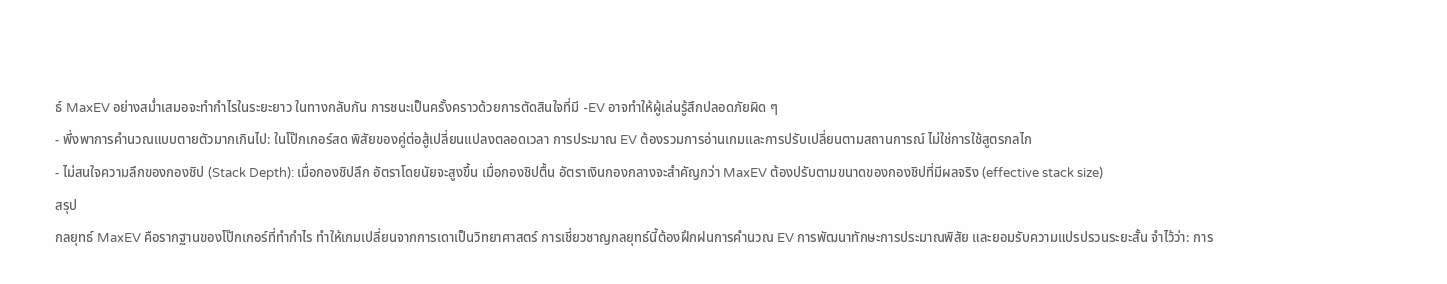ธ์ MaxEV อย่างสม่ำเสมอจะทำกำไรในระยะยาว ในทางกลับกัน การชนะเป็นครั้งคราวด้วยการตัดสินใจที่มี -EV อาจทำให้ผู้เล่นรู้สึกปลอดภัยผิด ๆ
- พึ่งพาการคำนวณแบบตายตัวมากเกินไป: ในโป๊กเกอร์สด พิสัยของคู่ต่อสู้เปลี่ยนแปลงตลอดเวลา การประมาณ EV ต้องรวมการอ่านเกมและการปรับเปลี่ยนตามสถานการณ์ ไม่ใช่การใช้สูตรกลไก
- ไม่สนใจความลึกของกองชิป (Stack Depth): เมื่อกองชิปลึก อัตราโดยนัยจะสูงขึ้น เมื่อกองชิปตื้น อัตราเงินกองกลางจะสำคัญกว่า MaxEV ต้องปรับตามขนาดของกองชิปที่มีผลจริง (effective stack size)
สรุป
กลยุทธ์ MaxEV คือรากฐานของโป๊กเกอร์ที่ทำกำไร ทำให้เกมเปลี่ยนจากการเดาเป็นวิทยาศาสตร์ การเชี่ยวชาญกลยุทธ์นี้ต้องฝึกฝนการคำนวณ EV การพัฒนาทักษะการประมาณพิสัย และยอมรับความแปรปรวนระยะสั้น จำไว้ว่า: การ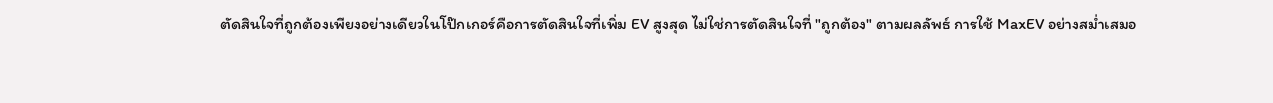ตัดสินใจที่ถูกต้องเพียงอย่างเดียวในโป๊กเกอร์คือการตัดสินใจที่เพิ่ม EV สูงสุด ไม่ใช่การตัดสินใจที่ "ถูกต้อง" ตามผลลัพธ์ การใช้ MaxEV อย่างสม่ำเสมอ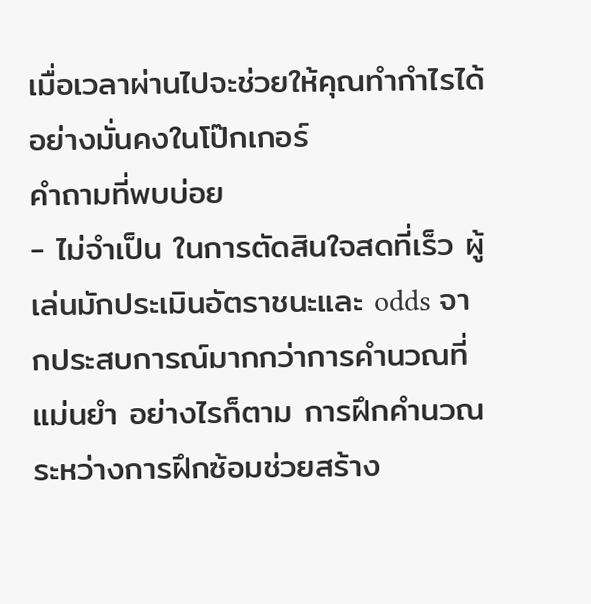เมื่อเวลาผ่านไปจะช่วยให้คุณทำกำไรได้อย่างมั่นคงในโป๊กเกอร์
คำถามที่พบบ่อย
- ไม่จำเป็น ในการตัดสินใจสดที่เร็ว ผู้เล่นมักประเมินอัตราชนะและ odds จากประสบการณ์มากกว่าการคำนวณที่แม่นยำ อย่างไรก็ตาม การฝึกคำนวณระหว่างการฝึกซ้อมช่วยสร้าง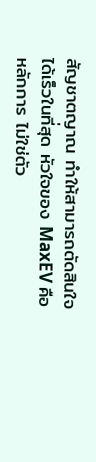สัญชาตญาณ ทำให้สามารถตัดสินใจได้เร็วในที่สุด หัวใจของ MaxEV คือหลักการ ไม่ใช่ตัว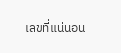เลขที่แน่นอน